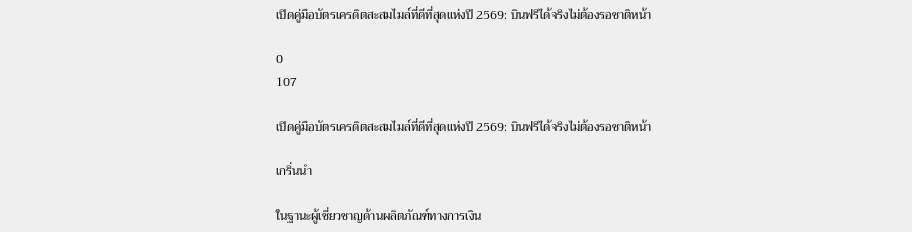เปิดคู่มือบัตรเครดิตสะสมไมล์ที่ดีที่สุดแห่งปี 2569: บินฟรีได้จริงไม่ต้องรอชาติหน้า

0
107

เปิดคู่มือบัตรเครดิตสะสมไมล์ที่ดีที่สุดแห่งปี 2569: บินฟรีได้จริงไม่ต้องรอชาติหน้า

เกริ่นนำ

ในฐานะผู้เชี่ยวชาญด้านผลิตภัณฑ์ทางการเงิน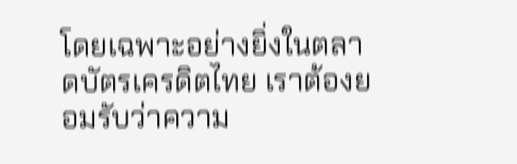โดยเฉพาะอย่างยิ่งในตลาดบัตรเครดิตไทย เราต้องยอมรับว่าความ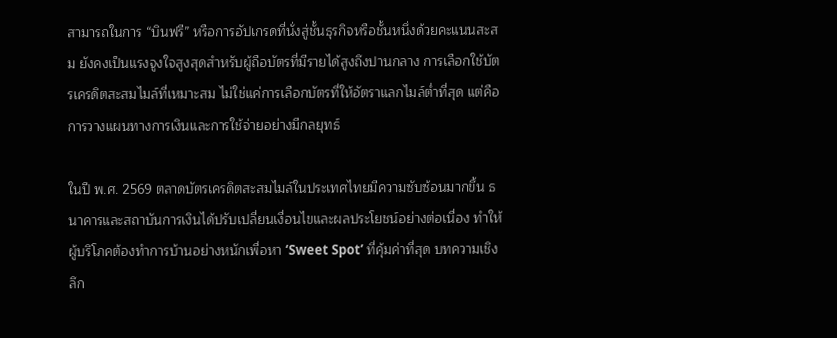สามารถในการ “บินฟรี” หรือการอัปเกรดที่นั่งสู่ชั้นธุรกิจหรือชั้นหนึ่งด้วยคะแนนสะสม ยังคงเป็นแรงจูงใจสูงสุดสำหรับผู้ถือบัตรที่มีรายได้สูงถึงปานกลาง การเลือกใช้บัตรเครดิตสะสมไมล์ที่เหมาะสม ไม่ใช่แค่การเลือกบัตรที่ให้อัตราแลกไมล์ต่ำที่สุด แต่คือการวางแผนทางการเงินและการใช้จ่ายอย่างมีกลยุทธ์

ในปี พ.ศ. 2569 ตลาดบัตรเครดิตสะสมไมล์ในประเทศไทยมีความซับซ้อนมากขึ้น ธนาคารและสถาบันการเงินได้ปรับเปลี่ยนเงื่อนไขและผลประโยชน์อย่างต่อเนื่อง ทำให้ผู้บริโภคต้องทำการบ้านอย่างหนักเพื่อหา ‘Sweet Spot’ ที่คุ้มค่าที่สุด บทความเชิงลึก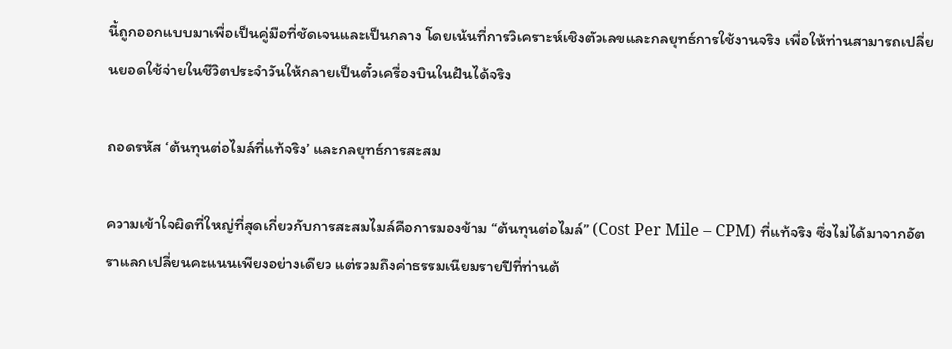นี้ถูกออกแบบมาเพื่อเป็นคู่มือที่ชัดเจนและเป็นกลาง โดยเน้นที่การวิเคราะห์เชิงตัวเลขและกลยุทธ์การใช้งานจริง เพื่อให้ท่านสามารถเปลี่ยนยอดใช้จ่ายในชีวิตประจำวันให้กลายเป็นตั๋วเครื่องบินในฝันได้จริง

ถอดรหัส ‘ต้นทุนต่อไมล์ที่แท้จริง’ และกลยุทธ์การสะสม

ความเข้าใจผิดที่ใหญ่ที่สุดเกี่ยวกับการสะสมไมล์คือการมองข้าม “ต้นทุนต่อไมล์” (Cost Per Mile – CPM) ที่แท้จริง ซึ่งไม่ได้มาจากอัตราแลกเปลี่ยนคะแนนเพียงอย่างเดียว แต่รวมถึงค่าธรรมเนียมรายปีที่ท่านต้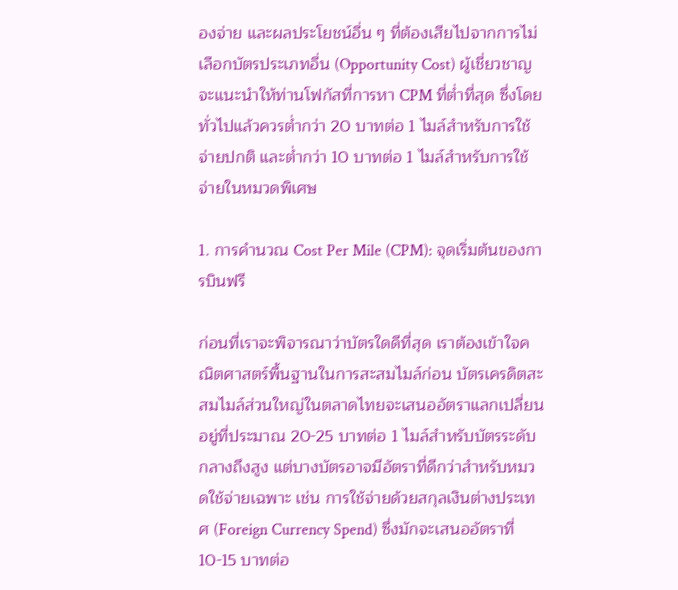องจ่าย และผลประโยชน์อื่น ๆ ที่ต้องเสียไปจากการไม่เลือกบัตรประเภทอื่น (Opportunity Cost) ผู้เชี่ยวชาญจะแนะนำให้ท่านโฟกัสที่การหา CPM ที่ต่ำที่สุด ซึ่งโดยทั่วไปแล้วควรต่ำกว่า 20 บาทต่อ 1 ไมล์สำหรับการใช้จ่ายปกติ และต่ำกว่า 10 บาทต่อ 1 ไมล์สำหรับการใช้จ่ายในหมวดพิเศษ

1. การคำนวณ Cost Per Mile (CPM): จุดเริ่มต้นของการบินฟรี

ก่อนที่เราจะพิจารณาว่าบัตรใดดีที่สุด เราต้องเข้าใจคณิตศาสตร์พื้นฐานในการสะสมไมล์ก่อน บัตรเครดิตสะสมไมล์ส่วนใหญ่ในตลาดไทยจะเสนออัตราแลกเปลี่ยนอยู่ที่ประมาณ 20-25 บาทต่อ 1 ไมล์สำหรับบัตรระดับกลางถึงสูง แต่บางบัตรอาจมีอัตราที่ดีกว่าสำหรับหมวดใช้จ่ายเฉพาะ เช่น การใช้จ่ายด้วยสกุลเงินต่างประเทศ (Foreign Currency Spend) ซึ่งมักจะเสนออัตราที่ 10-15 บาทต่อ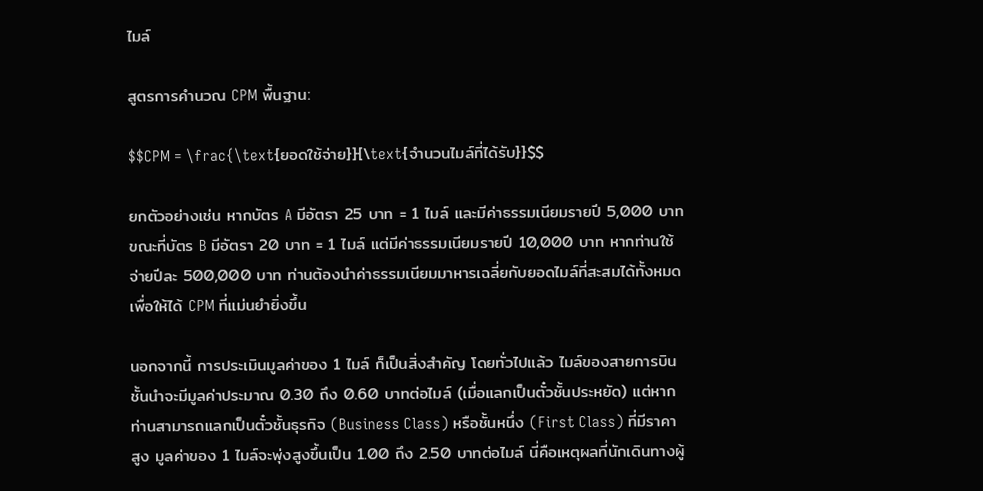ไมล์

สูตรการคำนวณ CPM พื้นฐาน:

$$CPM = \frac{\text{ยอดใช้จ่าย}}{\text{จำนวนไมล์ที่ได้รับ}}$$

ยกตัวอย่างเช่น หากบัตร A มีอัตรา 25 บาท = 1 ไมล์ และมีค่าธรรมเนียมรายปี 5,000 บาท ขณะที่บัตร B มีอัตรา 20 บาท = 1 ไมล์ แต่มีค่าธรรมเนียมรายปี 10,000 บาท หากท่านใช้จ่ายปีละ 500,000 บาท ท่านต้องนำค่าธรรมเนียมมาหารเฉลี่ยกับยอดไมล์ที่สะสมได้ทั้งหมด เพื่อให้ได้ CPM ที่แม่นยำยิ่งขึ้น

นอกจากนี้ การประเมินมูลค่าของ 1 ไมล์ ก็เป็นสิ่งสำคัญ โดยทั่วไปแล้ว ไมล์ของสายการบินชั้นนำจะมีมูลค่าประมาณ 0.30 ถึง 0.60 บาทต่อไมล์ (เมื่อแลกเป็นตั๋วชั้นประหยัด) แต่หากท่านสามารถแลกเป็นตั๋วชั้นธุรกิจ (Business Class) หรือชั้นหนึ่ง (First Class) ที่มีราคาสูง มูลค่าของ 1 ไมล์จะพุ่งสูงขึ้นเป็น 1.00 ถึง 2.50 บาทต่อไมล์ นี่คือเหตุผลที่นักเดินทางผู้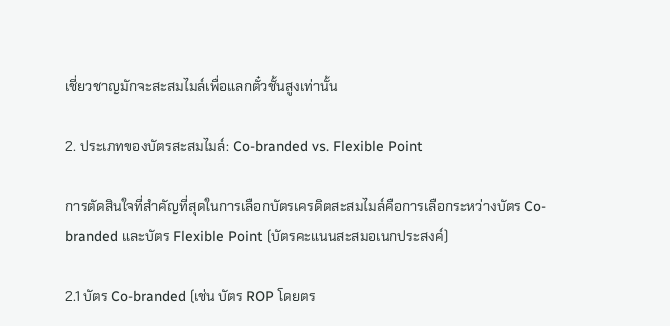เชี่ยวชาญมักจะสะสมไมล์เพื่อแลกตั๋วชั้นสูงเท่านั้น

2. ประเภทของบัตรสะสมไมล์: Co-branded vs. Flexible Point

การตัดสินใจที่สำคัญที่สุดในการเลือกบัตรเครดิตสะสมไมล์คือการเลือกระหว่างบัตร Co-branded และบัตร Flexible Point (บัตรคะแนนสะสมอเนกประสงค์)

2.1 บัตร Co-branded (เช่น บัตร ROP โดยตร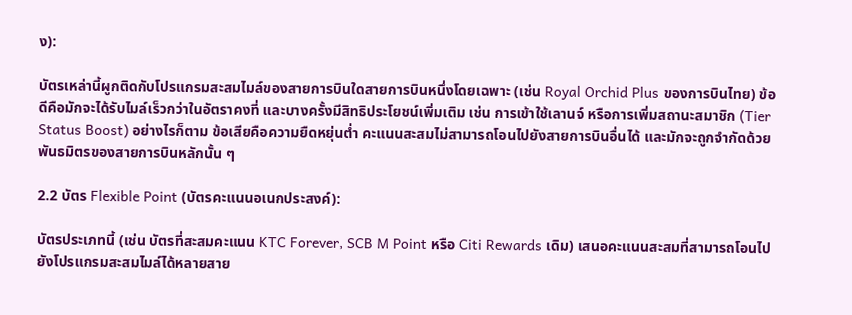ง):

บัตรเหล่านี้ผูกติดกับโปรแกรมสะสมไมล์ของสายการบินใดสายการบินหนึ่งโดยเฉพาะ (เช่น Royal Orchid Plus ของการบินไทย) ข้อดีคือมักจะได้รับไมล์เร็วกว่าในอัตราคงที่ และบางครั้งมีสิทธิประโยชน์เพิ่มเติม เช่น การเข้าใช้เลานจ์ หรือการเพิ่มสถานะสมาชิก (Tier Status Boost) อย่างไรก็ตาม ข้อเสียคือความยืดหยุ่นต่ำ คะแนนสะสมไม่สามารถโอนไปยังสายการบินอื่นได้ และมักจะถูกจำกัดด้วยพันธมิตรของสายการบินหลักนั้น ๆ

2.2 บัตร Flexible Point (บัตรคะแนนอเนกประสงค์):

บัตรประเภทนี้ (เช่น บัตรที่สะสมคะแนน KTC Forever, SCB M Point หรือ Citi Rewards เดิม) เสนอคะแนนสะสมที่สามารถโอนไปยังโปรแกรมสะสมไมล์ได้หลายสาย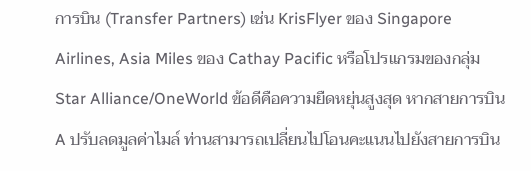การบิน (Transfer Partners) เช่น KrisFlyer ของ Singapore Airlines, Asia Miles ของ Cathay Pacific หรือโปรแกรมของกลุ่ม Star Alliance/OneWorld ข้อดีคือความยืดหยุ่นสูงสุด หากสายการบิน A ปรับลดมูลค่าไมล์ ท่านสามารถเปลี่ยนไปโอนคะแนนไปยังสายการบิน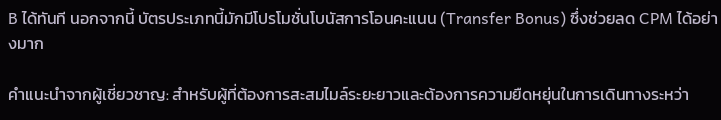B ได้ทันที นอกจากนี้ บัตรประเภทนี้มักมีโปรโมชั่นโบนัสการโอนคะแนน (Transfer Bonus) ซึ่งช่วยลด CPM ได้อย่างมาก

คำแนะนำจากผู้เชี่ยวชาญ: สำหรับผู้ที่ต้องการสะสมไมล์ระยะยาวและต้องการความยืดหยุ่นในการเดินทางระหว่า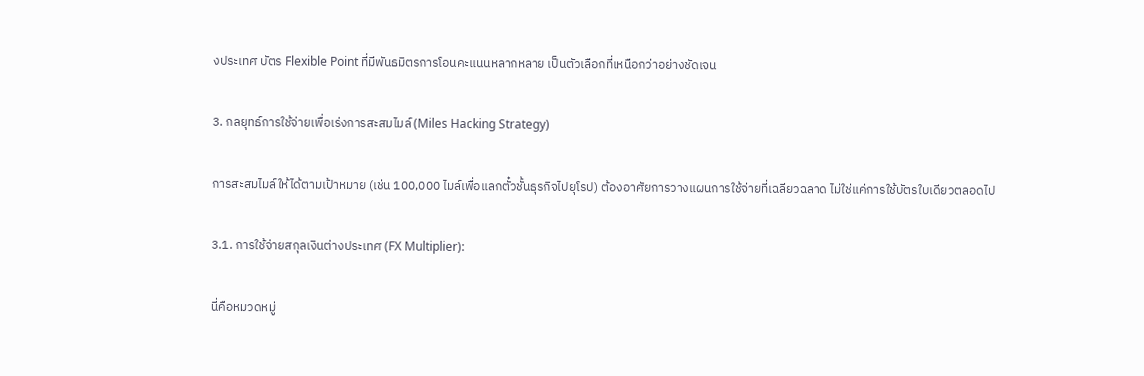งประเทศ บัตร Flexible Point ที่มีพันธมิตรการโอนคะแนนหลากหลาย เป็นตัวเลือกที่เหนือกว่าอย่างชัดเจน

3. กลยุทธ์การใช้จ่ายเพื่อเร่งการสะสมไมล์ (Miles Hacking Strategy)

การสะสมไมล์ให้ได้ตามเป้าหมาย (เช่น 100,000 ไมล์เพื่อแลกตั๋วชั้นธุรกิจไปยุโรป) ต้องอาศัยการวางแผนการใช้จ่ายที่เฉลียวฉลาด ไม่ใช่แค่การใช้บัตรใบเดียวตลอดไป

3.1. การใช้จ่ายสกุลเงินต่างประเทศ (FX Multiplier):

นี่คือหมวดหมู่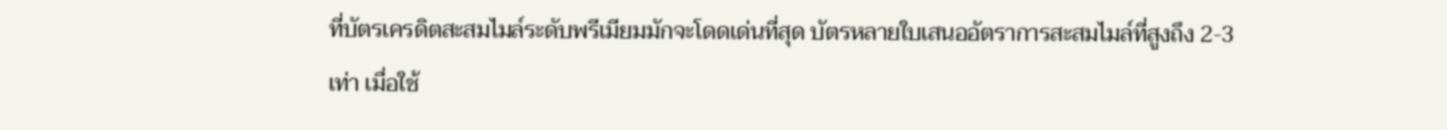ที่บัตรเครดิตสะสมไมล์ระดับพรีเมียมมักจะโดดเด่นที่สุด บัตรหลายใบเสนออัตราการสะสมไมล์ที่สูงถึง 2-3 เท่า เมื่อใช้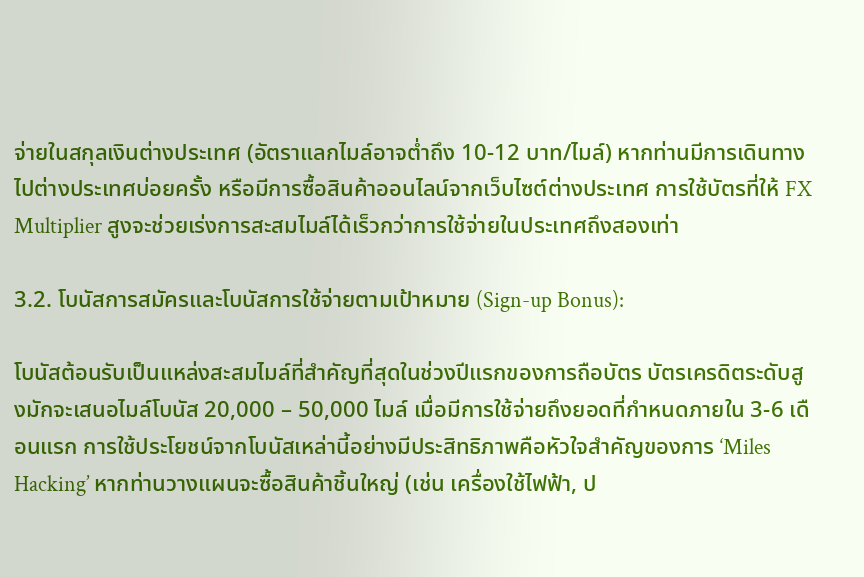จ่ายในสกุลเงินต่างประเทศ (อัตราแลกไมล์อาจต่ำถึง 10-12 บาท/ไมล์) หากท่านมีการเดินทางไปต่างประเทศบ่อยครั้ง หรือมีการซื้อสินค้าออนไลน์จากเว็บไซต์ต่างประเทศ การใช้บัตรที่ให้ FX Multiplier สูงจะช่วยเร่งการสะสมไมล์ได้เร็วกว่าการใช้จ่ายในประเทศถึงสองเท่า

3.2. โบนัสการสมัครและโบนัสการใช้จ่ายตามเป้าหมาย (Sign-up Bonus):

โบนัสต้อนรับเป็นแหล่งสะสมไมล์ที่สำคัญที่สุดในช่วงปีแรกของการถือบัตร บัตรเครดิตระดับสูงมักจะเสนอไมล์โบนัส 20,000 – 50,000 ไมล์ เมื่อมีการใช้จ่ายถึงยอดที่กำหนดภายใน 3-6 เดือนแรก การใช้ประโยชน์จากโบนัสเหล่านี้อย่างมีประสิทธิภาพคือหัวใจสำคัญของการ ‘Miles Hacking’ หากท่านวางแผนจะซื้อสินค้าชิ้นใหญ่ (เช่น เครื่องใช้ไฟฟ้า, ป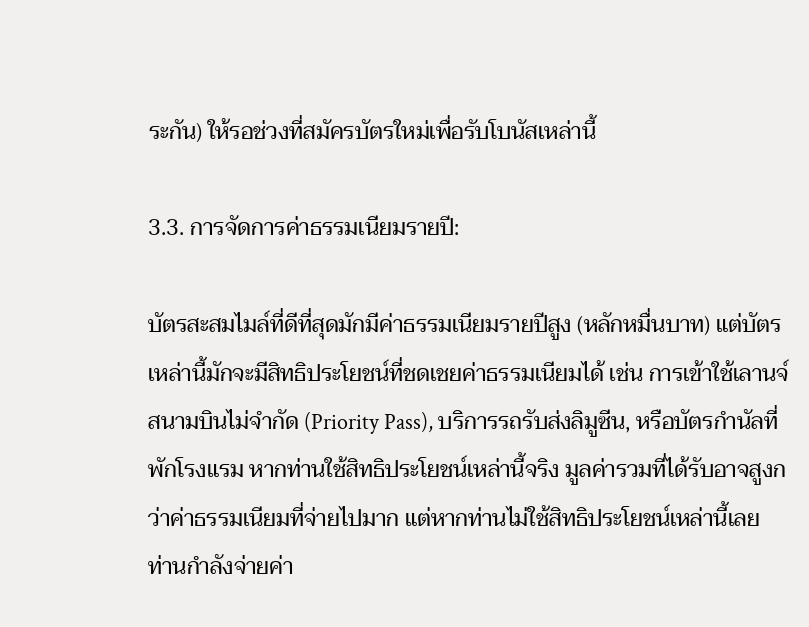ระกัน) ให้รอช่วงที่สมัครบัตรใหม่เพื่อรับโบนัสเหล่านี้

3.3. การจัดการค่าธรรมเนียมรายปี:

บัตรสะสมไมล์ที่ดีที่สุดมักมีค่าธรรมเนียมรายปีสูง (หลักหมื่นบาท) แต่บัตรเหล่านี้มักจะมีสิทธิประโยชน์ที่ชดเชยค่าธรรมเนียมได้ เช่น การเข้าใช้เลานจ์สนามบินไม่จำกัด (Priority Pass), บริการรถรับส่งลิมูซีน, หรือบัตรกำนัลที่พักโรงแรม หากท่านใช้สิทธิประโยชน์เหล่านี้จริง มูลค่ารวมที่ได้รับอาจสูงกว่าค่าธรรมเนียมที่จ่ายไปมาก แต่หากท่านไม่ใช้สิทธิประโยชน์เหล่านี้เลย ท่านกำลังจ่ายค่า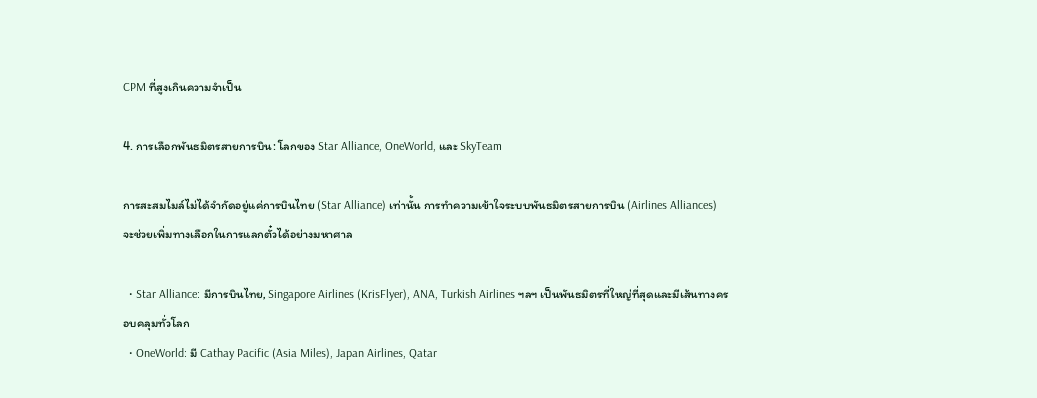CPM ที่สูงเกินความจำเป็น

4. การเลือกพันธมิตรสายการบิน: โลกของ Star Alliance, OneWorld, และ SkyTeam

การสะสมไมล์ไม่ได้จำกัดอยู่แค่การบินไทย (Star Alliance) เท่านั้น การทำความเข้าใจระบบพันธมิตรสายการบิน (Airlines Alliances) จะช่วยเพิ่มทางเลือกในการแลกตั๋วได้อย่างมหาศาล

  • Star Alliance: มีการบินไทย, Singapore Airlines (KrisFlyer), ANA, Turkish Airlines ฯลฯ เป็นพันธมิตรที่ใหญ่ที่สุดและมีเส้นทางครอบคลุมทั่วโลก
  • OneWorld: มี Cathay Pacific (Asia Miles), Japan Airlines, Qatar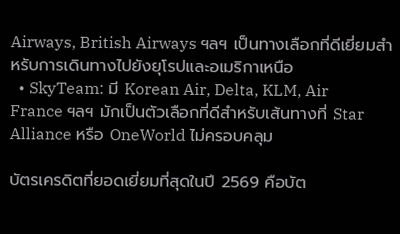Airways, British Airways ฯลฯ เป็นทางเลือกที่ดีเยี่ยมสำหรับการเดินทางไปยังยุโรปและอเมริกาเหนือ
  • SkyTeam: มี Korean Air, Delta, KLM, Air France ฯลฯ มักเป็นตัวเลือกที่ดีสำหรับเส้นทางที่ Star Alliance หรือ OneWorld ไม่ครอบคลุม

บัตรเครดิตที่ยอดเยี่ยมที่สุดในปี 2569 คือบัต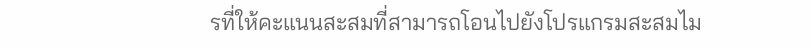รที่ให้คะแนนสะสมที่สามารถโอนไปยังโปรแกรมสะสมไม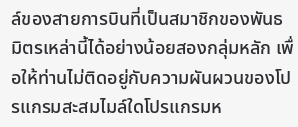ล์ของสายการบินที่เป็นสมาชิกของพันธมิตรเหล่านี้ได้อย่างน้อยสองกลุ่มหลัก เพื่อให้ท่านไม่ติดอยู่กับความผันผวนของโปรแกรมสะสมไมล์ใดโปรแกรมห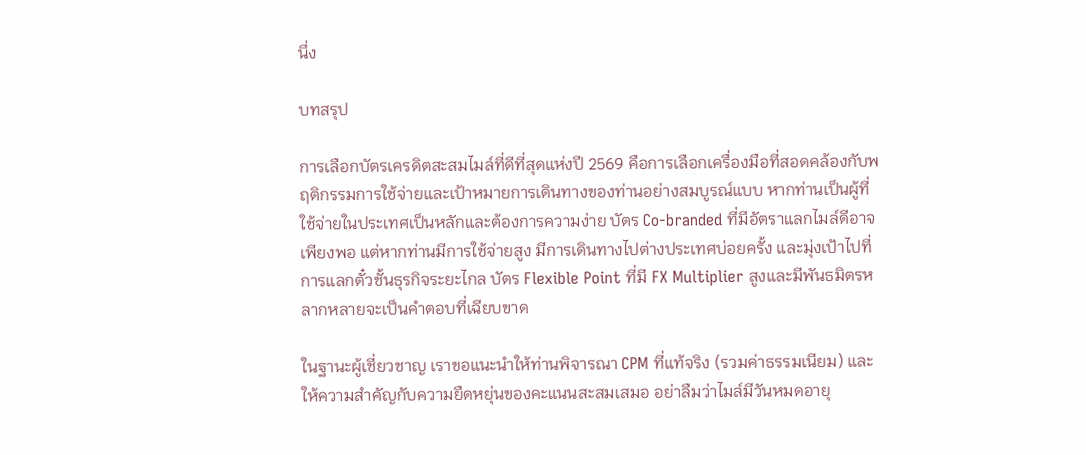นึ่ง

บทสรุป

การเลือกบัตรเครดิตสะสมไมล์ที่ดีที่สุดแห่งปี 2569 คือการเลือกเครื่องมือที่สอดคล้องกับพฤติกรรมการใช้จ่ายและเป้าหมายการเดินทางของท่านอย่างสมบูรณ์แบบ หากท่านเป็นผู้ที่ใช้จ่ายในประเทศเป็นหลักและต้องการความง่าย บัตร Co-branded ที่มีอัตราแลกไมล์ดีอาจเพียงพอ แต่หากท่านมีการใช้จ่ายสูง มีการเดินทางไปต่างประเทศบ่อยครั้ง และมุ่งเป้าไปที่การแลกตั๋วชั้นธุรกิจระยะไกล บัตร Flexible Point ที่มี FX Multiplier สูงและมีพันธมิตรหลากหลายจะเป็นคำตอบที่เฉียบขาด

ในฐานะผู้เชี่ยวชาญ เราขอแนะนำให้ท่านพิจารณา CPM ที่แท้จริง (รวมค่าธรรมเนียม) และให้ความสำคัญกับความยืดหยุ่นของคะแนนสะสมเสมอ อย่าลืมว่าไมล์มีวันหมดอายุ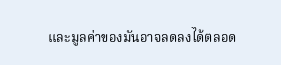และมูลค่าของมันอาจลดลงได้ตลอด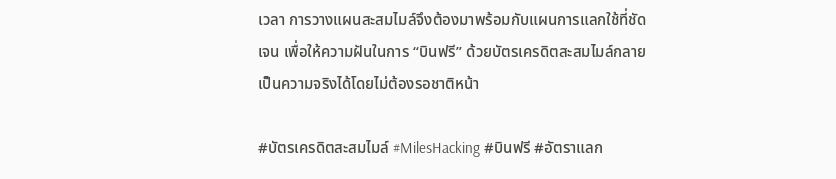เวลา การวางแผนสะสมไมล์จึงต้องมาพร้อมกับแผนการแลกใช้ที่ชัดเจน เพื่อให้ความฝันในการ “บินฟรี” ด้วยบัตรเครดิตสะสมไมล์กลายเป็นความจริงได้โดยไม่ต้องรอชาติหน้า

#บัตรเครดิตสะสมไมล์ #MilesHacking #บินฟรี #อัตราแลก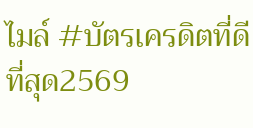ไมล์ #บัตรเครดิตที่ดีที่สุด2569